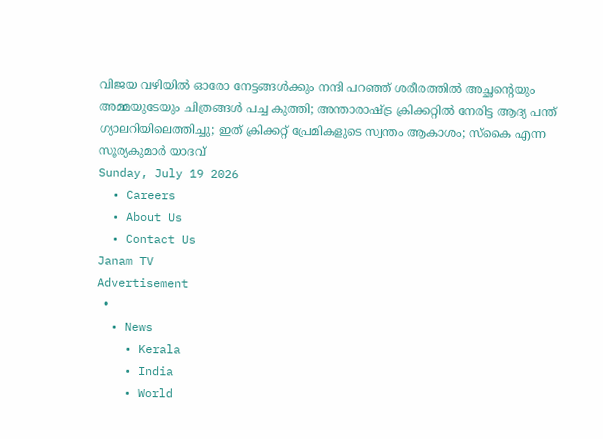വിജയ വഴിയിൽ ഓരോ നേട്ടങ്ങൾക്കും നന്ദി പറഞ്ഞ് ശരീരത്തിൽ അച്ഛന്റെയും അമ്മയുടേയും ചിത്രങ്ങൾ പച്ച കുത്തി; അന്താരാഷ്ട്ര ക്രിക്കറ്റിൽ നേരിട്ട ആദ്യ പന്ത് ഗ്യാലറിയിലെത്തിച്ചു; ഇത് ക്രിക്കറ്റ് പ്രേമികളുടെ സ്വന്തം ആകാശം; സ്കൈ എന്ന സൂര്യകുമാർ യാദവ്
Sunday, July 19 2026
  • Careers
  • About Us
  • Contact Us
Janam TV
Advertisement
  •
  • News
    • Kerala
    • India
    • World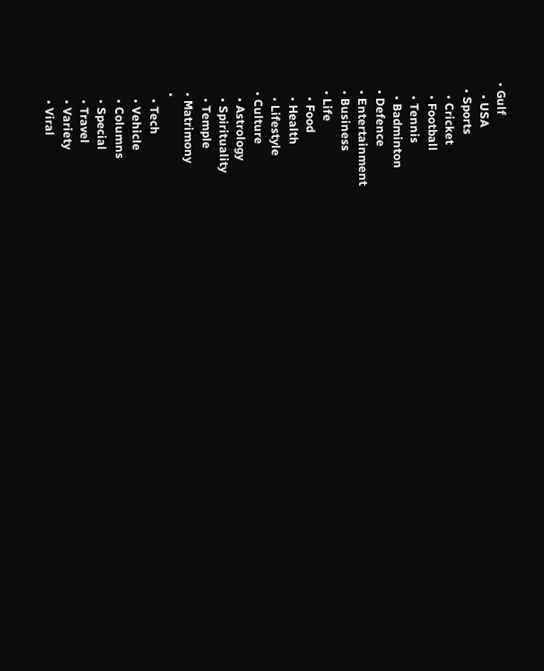• Gulf
    • USA
  • Sports
    • Cricket
    • Football
    • Tennis
    • Badminton
  • Defence
  • Entertainment
  • Business
  • Life
    • Food
    • Health
    • Lifestyle
  • Culture
    • Astrology
    • Spirituality
    • Temple
  • Matrimony
  •
    • Tech
    • Vehicle
    • Columns
    • Special
    • Travel
    • Variety
    • Viral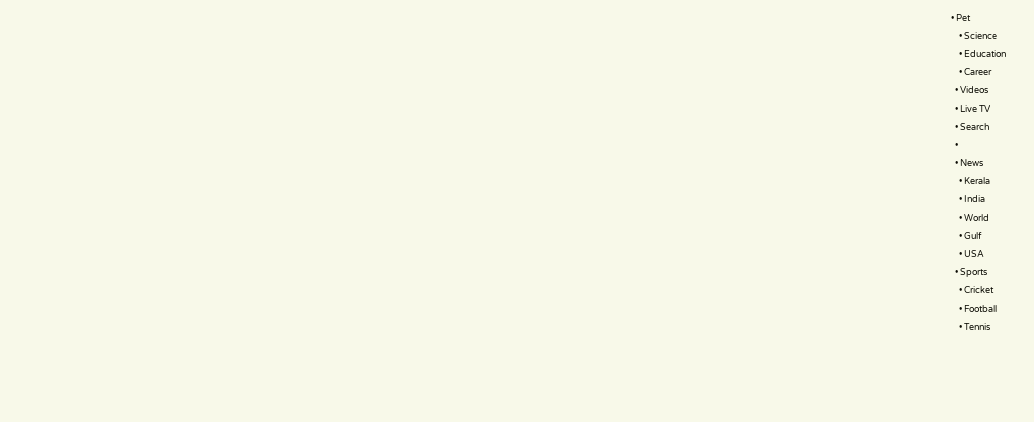• Pet
    • Science
    • Education
    • Career
  • Videos
  • Live TV
  • Search
  •
  • News
    • Kerala
    • India
    • World
    • Gulf
    • USA
  • Sports
    • Cricket
    • Football
    • Tennis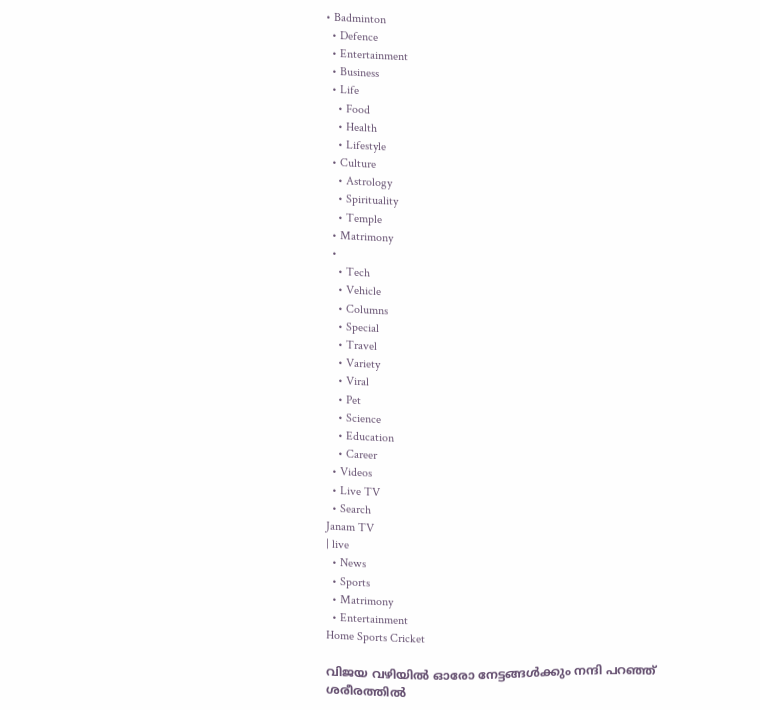• Badminton
  • Defence
  • Entertainment
  • Business
  • Life
    • Food
    • Health
    • Lifestyle
  • Culture
    • Astrology
    • Spirituality
    • Temple
  • Matrimony
  •
    • Tech
    • Vehicle
    • Columns
    • Special
    • Travel
    • Variety
    • Viral
    • Pet
    • Science
    • Education
    • Career
  • Videos
  • Live TV
  • Search
Janam TV
| live
  • News
  • Sports
  • Matrimony
  • Entertainment
Home Sports Cricket

വിജയ വഴിയിൽ ഓരോ നേട്ടങ്ങൾക്കും നന്ദി പറഞ്ഞ് ശരീരത്തിൽ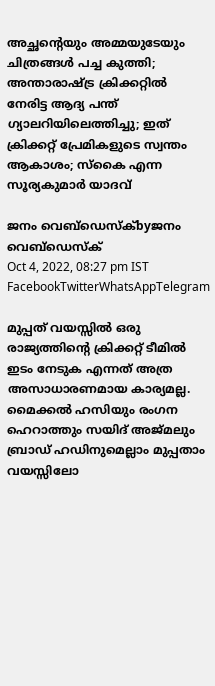അച്ഛന്റെയും അമ്മയുടേയും ചിത്രങ്ങൾ പച്ച കുത്തി; അന്താരാഷ്‌ട്ര ക്രിക്കറ്റിൽ നേരിട്ട ആദ്യ പന്ത് ഗ്യാലറിയിലെത്തിച്ചു; ഇത് ക്രിക്കറ്റ് പ്രേമികളുടെ സ്വന്തം ആകാശം; സ്കൈ എന്ന സൂര്യകുമാർ യാദവ്

ജനം വെബ്‌ഡെസ്ക്byജനം വെബ്‌ഡെസ്ക്
Oct 4, 2022, 08:27 pm IST
FacebookTwitterWhatsAppTelegram

മുപ്പത് വയസ്സിൽ ഒരു രാജ്യത്തിന്റെ ക്രിക്കറ്റ് ടീമിൽ ഇടം നേടുക എന്നത് അത്ര അസാധാരണമായ കാര്യമല്ല. മൈക്കൽ ഹസിയും രംഗന ഹെറാത്തും സയിദ് അജ്മലും ബ്രാഡ് ഹഡിനുമെല്ലാം മുപ്പതാം വയസ്സിലോ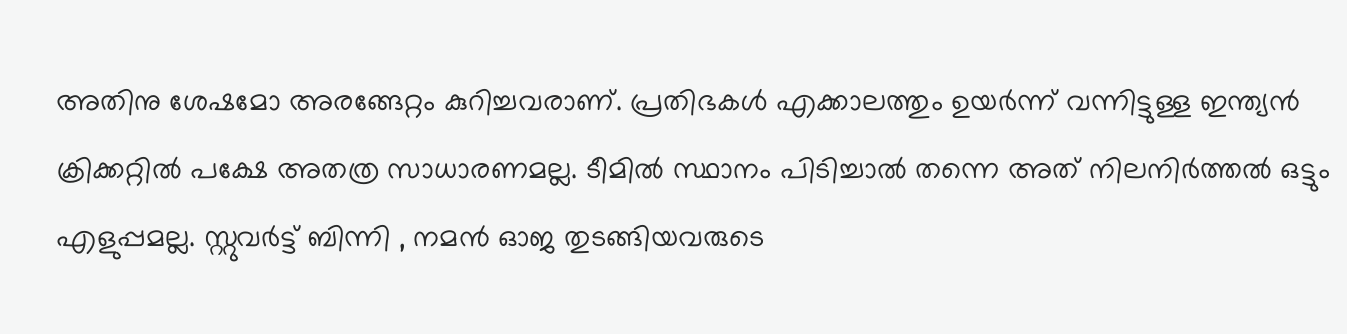അതിനു ശേഷമോ അരങ്ങേറ്റം കുറിച്ചവരാണ്. പ്രതിഭകൾ എക്കാലത്തും ഉയർന്ന് വന്നിട്ടുള്ള ഇന്ത്യൻ ക്രിക്കറ്റിൽ പക്ഷേ അതത്ര സാധാരണമല്ല. ടീമിൽ സ്ഥാനം പിടിച്ചാൽ തന്നെ അത് നിലനിർത്തൽ ഒട്ടും എളുപ്പമല്ല. സ്റ്റുവർട്ട് ബിന്നി , നമൻ ഓജ തുടങ്ങിയവരുടെ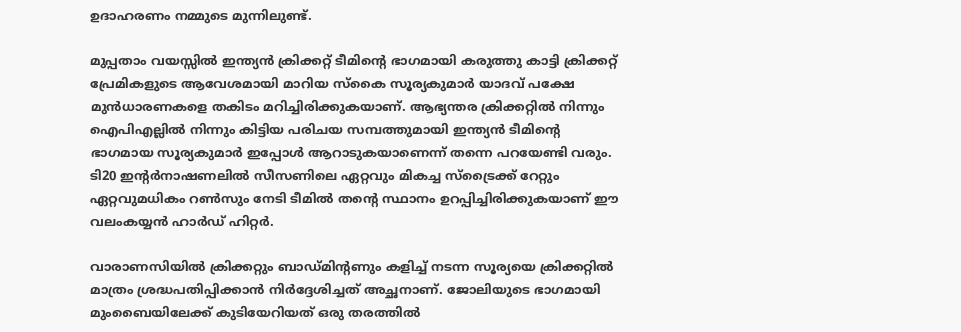ഉദാഹരണം നമ്മുടെ മുന്നിലുണ്ട്.

മുപ്പതാം വയസ്സിൽ ഇന്ത്യൻ ക്രിക്കറ്റ് ടീമിന്റെ ഭാഗമായി കരുത്തു കാട്ടി ക്രിക്കറ്റ് പ്രേമികളുടെ ആവേശമായി മാറിയ സ്കൈ സൂര്യകുമാർ യാദവ് പക്ഷേ മുൻധാരണകളെ തകിടം മറിച്ചിരിക്കുകയാണ്. ആഭ്യന്തര ക്രിക്കറ്റിൽ നിന്നും ഐപിഎല്ലിൽ നിന്നും കിട്ടിയ പരിചയ സമ്പത്തുമായി ഇന്ത്യൻ ടീമിന്റെ ഭാഗമായ സൂര്യകുമാർ ഇപ്പോൾ ആറാടുകയാണെന്ന് തന്നെ പറയേണ്ടി വരും. ടി20 ഇന്റർനാഷണലിൽ സീസണിലെ ഏറ്റവും മികച്ച സ്ട്രൈക്ക് റേറ്റും ഏറ്റവുമധികം റൺസും നേടി ടീമിൽ തന്റെ സ്ഥാനം ഉറപ്പിച്ചിരിക്കുകയാണ് ഈ വലം‌കയ്യൻ ഹാർഡ് ഹിറ്റർ.

വാരാണസിയിൽ ക്രിക്കറ്റും ബാഡ്മിന്റണും കളിച്ച് നടന്ന സൂര്യയെ ക്രിക്കറ്റിൽ മാത്രം ശ്രദ്ധപതിപ്പിക്കാൻ നിർദ്ദേശിച്ചത് അച്ഛനാണ്. ജോലിയുടെ ഭാഗമായി മുംബൈയിലേക്ക് കുടിയേറിയത് ഒരു തരത്തിൽ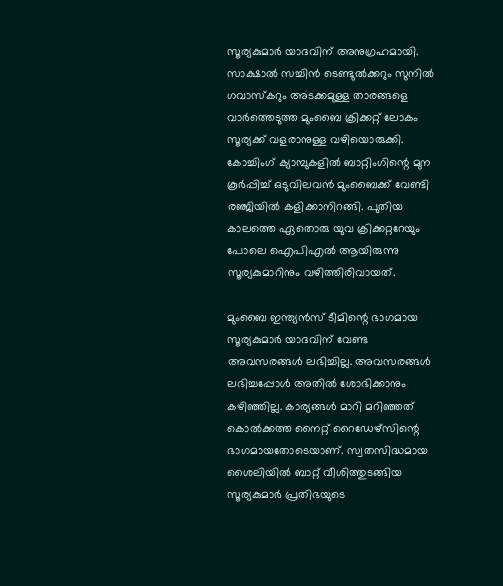സൂര്യകുമാർ യാദവിന് അനുഗ്രഹമായി. സാക്ഷാൽ സച്ചിൻ ടെണ്ടുൽക്കറും സുനിൽ ഗവാസ്കറും അടക്കമുള്ള താരങ്ങളെ വാർത്തെടുത്ത മുംബൈ ക്രിക്കറ്റ് ലോകം സൂര്യക്ക് വളരാനുള്ള വഴിയൊരുക്കി. കോച്ചിംഗ് ക്യാമ്പുകളിൽ ബാറ്റിംഗിന്റെ മുന കൂർപ്പിച്ച് ഒടുവിലവൻ മുംബൈക്ക് വേണ്ടി രഞ്ജിയിൽ കളിക്കാനിറങ്ങി. പുതിയ കാലത്തെ ഏതൊരു യുവ ക്രിക്കറ്ററേയും പോലെ ഐപിഎൽ ആയിരുന്നു സൂര്യകുമാറിനും വഴിത്തിരിവായത്.

മുംബൈ ഇന്ത്യൻസ് ടീമിന്റെ ഭാഗമായ സൂര്യകുമാർ യാദവിന് വേണ്ട അവസരങ്ങൾ ലഭിച്ചില്ല. അവസരങ്ങൾ ലഭിച്ചപ്പോൾ അതിൽ ശോഭിക്കാനും കഴിഞ്ഞില്ല. കാര്യങ്ങൾ മാറി മറിഞ്ഞത് കൊൽക്കത്ത നൈറ്റ് റൈഡേഴ്സിന്റെ ഭാഗമായതോടെയാണ്. സ്വതസിദ്ധമായ ശൈലിയിൽ ബാറ്റ് വീശിത്തുടങ്ങിയ സൂര്യകുമാർ പ്രതിഭയുടെ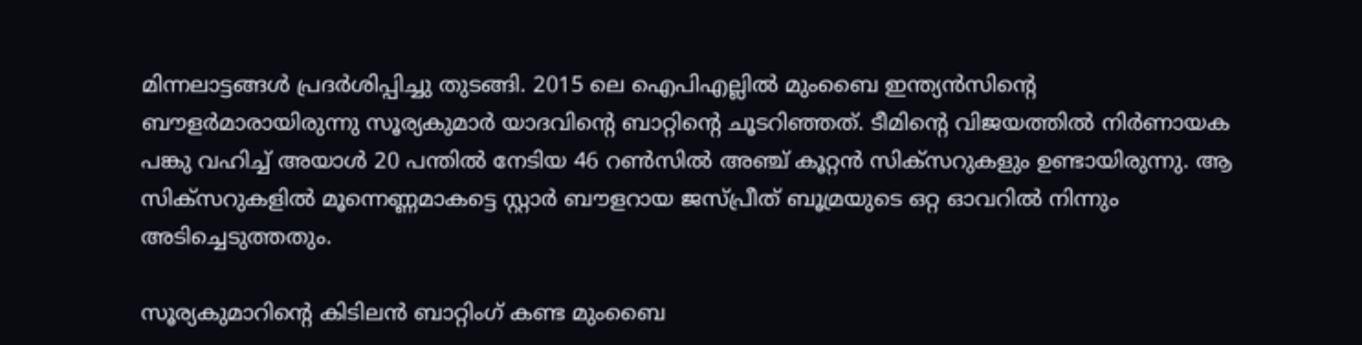മിന്നലാട്ടങ്ങൾ പ്രദർശിപ്പിച്ചു തുടങ്ങി. 2015 ലെ ഐപിഎല്ലിൽ മുംബൈ ഇന്ത്യൻസിന്റെ ബൗളർമാരായിരുന്നു സൂര്യകുമാർ യാദവിന്റെ ബാറ്റിന്റെ ചൂടറിഞ്ഞത്. ടീമിന്റെ വിജയത്തിൽ നിർണായക പങ്കു വഹിച്ച് അയാൾ 20 പന്തിൽ നേടിയ 46 റൺസിൽ അഞ്ച് കൂറ്റൻ സിക്സറുകളും ഉണ്ടായിരുന്നു. ആ സിക്സറുകളിൽ മൂന്നെണ്ണമാകട്ടെ സ്റ്റാർ ബൗളറായ ജസ്പ്രീത് ബൂമ്രയുടെ ഒറ്റ ഓവറിൽ നിന്നും അടിച്ചെടുത്തതും.

സൂര്യകുമാറിന്റെ കിടിലൻ ബാറ്റിംഗ് കണ്ട മുംബൈ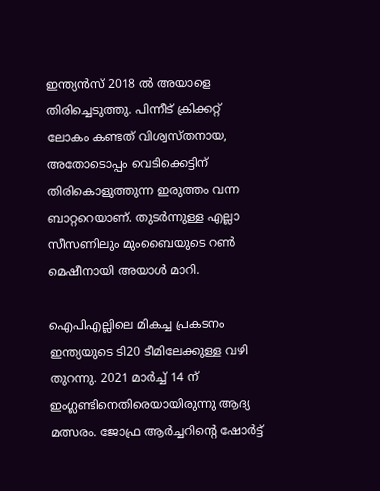ഇന്ത്യൻസ് 2018 ൽ അയാളെ തിരിച്ചെടുത്തു. പിന്നീട് ക്രിക്കറ്റ് ലോകം കണ്ടത് വിശ്വസ്തനായ, അതോടൊപ്പം വെടിക്കെട്ടിന് തിരികൊളുത്തുന്ന ഇരുത്തം വന്ന ബാറ്ററെയാണ്. തുടർന്നുള്ള എല്ലാ സീസണിലും മുംബൈയുടെ റൺ മെഷീനായി അയാൾ മാറി.

ഐപിഎല്ലിലെ മികച്ച പ്രകടനം ഇന്ത്യയുടെ ടി20 ടീമിലേക്കുള്ള വഴി തുറന്നു. 2021 മാർച്ച് 14 ന് ഇംഗ്ലണ്ടിനെതിരെയായിരുന്നു ആദ്യ മത്സരം. ജോഫ്ര ആർച്ചറിന്റെ ഷോർട്ട്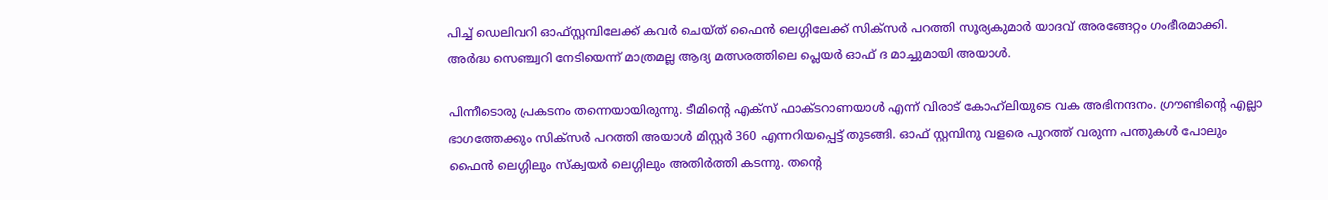പിച്ച് ഡെലിവറി ഓഫ്സ്റ്റമ്പിലേക്ക് കവർ ചെയ്ത് ഫൈൻ ലെഗ്ഗിലേക്ക് സിക്സർ പറത്തി സൂര്യകുമാർ യാദവ് അരങ്ങേറ്റം ഗംഭീരമാക്കി. അർദ്ധ സെഞ്ച്വറി നേടിയെന്ന് മാത്രമല്ല ആദ്യ മത്സരത്തിലെ പ്ലെയർ ഓഫ് ദ മാച്ചുമായി അയാൾ.

പിന്നീടൊരു പ്രകടനം തന്നെയായിരുന്നു. ടീമിന്റെ എക്സ് ഫാക്ടറാണയാൾ എന്ന് വിരാട് കോഹ്‌ലിയുടെ വക അഭിനന്ദനം. ഗ്രൗണ്ടിന്റെ എല്ലാ ഭാഗത്തേക്കും സിക്സർ പറത്തി അയാൾ മിസ്റ്റർ 360 എന്നറിയപ്പെട്ട് തുടങ്ങി. ഓഫ് സ്റ്റമ്പിനു വളരെ പുറത്ത് വരുന്ന പന്തുകൾ പോലും ഫൈൻ ലെഗ്ഗിലും സ്ക്വയർ ലെഗ്ഗിലും അതിർത്തി കടന്നു. തന്റെ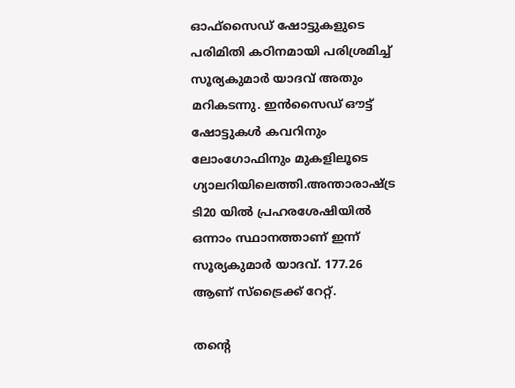ഓഫ്സൈഡ് ഷോട്ടുകളുടെ പരിമിതി കഠിനമായി പരിശ്രമിച്ച് സൂര്യകുമാർ യാദവ് അതും മറികടന്നു. ഇൻസൈഡ് ഔട്ട് ഷോട്ടുകൾ കവറിനും ലോംഗോഫിനും മുകളിലൂടെ ഗ്യാലറിയിലെത്തി.അന്താരാഷ്‌ട്ര ടി20 യിൽ പ്രഹരശേഷിയിൽ ഒന്നാം സ്ഥാനത്താണ് ഇന്ന് സൂര്യകുമാർ യാദവ്. 177.26 ആണ് സ്ട്രൈക്ക് റേറ്റ്.

തന്റെ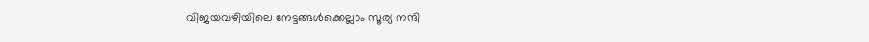വിജയവഴിയിലെ നേട്ടങ്ങൾക്കെല്ലാം സൂര്യ നന്ദി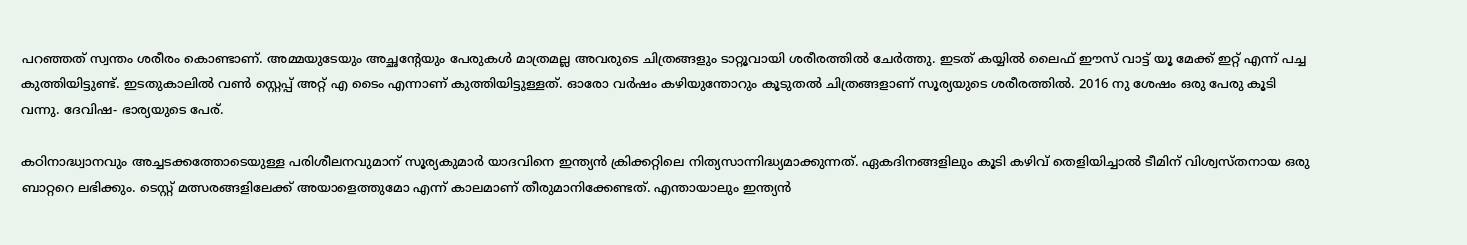പറഞ്ഞത് സ്വന്തം ശരീരം കൊണ്ടാണ്. അമ്മയുടേയും അച്ഛന്റേയും പേരുകൾ മാത്രമല്ല അവരുടെ ചിത്രങ്ങളും ടാറ്റൂവായി ശരീരത്തിൽ ചേർത്തു. ഇടത് കയ്യിൽ ലൈഫ് ഈസ് വാട്ട് യൂ മേക്ക് ഇറ്റ് എന്ന് പച്ച കുത്തിയിട്ടുണ്ട്. ഇടതുകാലിൽ വൺ സ്റ്റെപ്പ് അറ്റ് എ ടൈം എന്നാണ് കുത്തിയിട്ടുള്ളത്. ഓരോ വർഷം കഴിയുന്തോറും കൂടുതൽ ചിത്രങ്ങളാണ് സൂര്യയുടെ ശരീരത്തിൽ. 2016 നു ശേഷം ഒരു പേരു കൂടി വന്നു. ദേവിഷ- ഭാര്യയുടെ പേര്.

കഠിനാദ്ധ്വാനവും അച്ചടക്കത്തോടെയുള്ള പരിശീലനവുമാന് സൂര്യകുമാർ യാദവിനെ ഇന്ത്യൻ ക്രിക്കറ്റിലെ നിത്യസാന്നിദ്ധ്യമാക്കുന്നത്. ഏകദിനങ്ങളിലും കൂടി കഴിവ് തെളിയിച്ചാൽ ടീമിന് വിശ്വസ്തനായ ഒരു ബാറ്ററെ ലഭിക്കും. ടെസ്റ്റ് മത്സരങ്ങളിലേക്ക് അയാളെത്തുമോ എന്ന് കാലമാണ് തീരുമാനിക്കേണ്ടത്. എന്തായാലും ഇന്ത്യൻ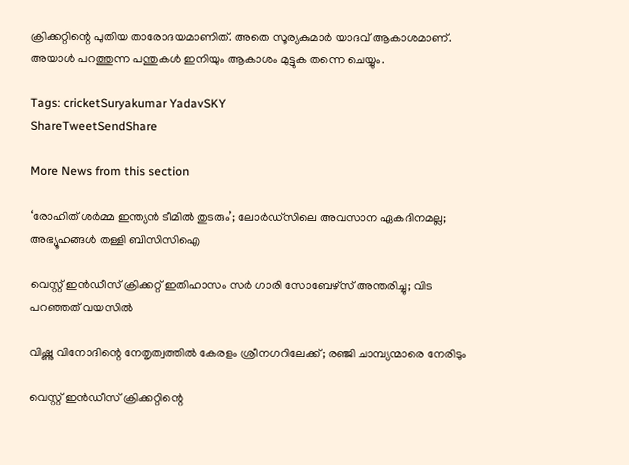ക്രിക്കറ്റിന്റെ പുതിയ താരോദയമാണിത്. അതെ സൂര്യകുമാർ യാദവ് ആകാശമാണ്. അയാൾ പറത്തുന്ന പന്തുകൾ ഇനിയും ആകാശം മുട്ടുക തന്നെ ചെയ്യും.

Tags: cricketSuryakumar YadavSKY
ShareTweetSendShare

More News from this section

‘രോഹിത് ശര്‍മ്മ ഇന്ത്യന്‍ ടീമില്‍ തുടരും’; ലോര്‍ഡ്‌സിലെ അവസാന ഏകദിനമല്ല; അഭ്യൂഹങ്ങള്‍ തള്ളി ബിസിസിഐ

വെസ്റ്റ് ഇന്‍ഡീസ് ക്രിക്കറ്റ് ഇതിഹാസം സര്‍ ഗാരി സോബേഴ്സ് അന്തരിച്ചു; വിട പറഞ്ഞത് വയസില്‍

വിഷ്ണു വിനോദിന്റെ നേതൃത്വത്തില്‍ കേരളം ശ്രീനഗറിലേക്ക്; രഞ്ജി ചാമ്പ്യന്മാരെ നേരിടും

വെസ്റ്റ് ഇൻഡീസ് ക്രിക്കറ്റിന്റെ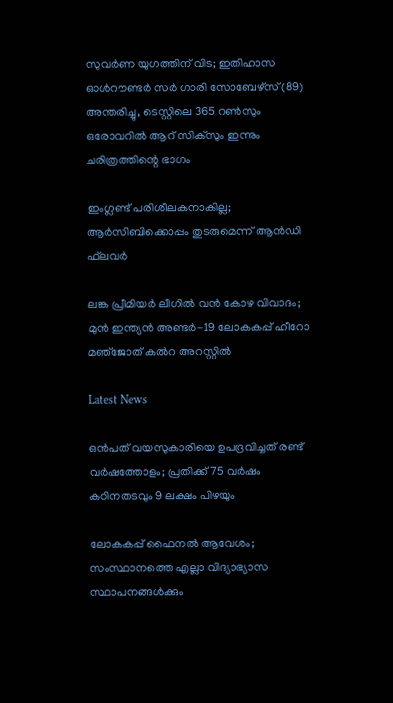സുവർണ യുഗത്തിന് വിട; ഇതിഹാസ ഓൾറൗണ്ടർ സർ ഗാരി സോബേഴ്സ് (89) അന്തരിച്ചു, ടെസ്റ്റിലെ 365 റൺസും ഒരോവറിൽ ആറ് സിക്സും ഇന്നും ചരിത്രത്തിന്റെ ഭാഗം

ഇംഗ്ലണ്ട് പരിശീലകനാകില്ല; ആര്‍സിബിക്കൊപ്പം തുടരുമെന്ന് ആന്‍ഡി ഫ്‌ലവര്‍

ലങ്ക പ്രീമിയര്‍ ലീഗില്‍ വന്‍ കോഴ വിവാദം; മുന്‍ ഇന്ത്യന്‍ അണ്ടര്‍-19 ലോകകപ്പ് ഹീറോ മഞ്‌ജോത് കല്‍റ അറസ്റ്റില്‍

Latest News

ഒൻപത് വയസുകാരിയെ ഉപദ്രവിച്ചത് രണ്ട് വർഷത്തോളം; പ്രതിക്ക് 75 വർഷം കഠിനതടവും 9 ലക്ഷം പിഴയും

ലോകകപ്പ് ഫൈനൽ ആവേശം; സംസ്ഥാനത്തെ എല്ലാ വിദ്യാഭ്യാസ സ്ഥാപനങ്ങൾക്കും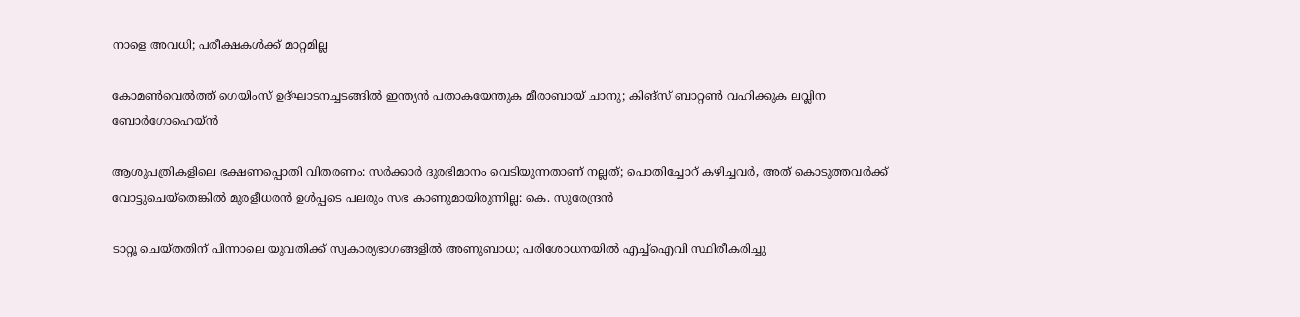നാളെ അവധി; പരീക്ഷകൾക്ക് മാറ്റമില്ല

കോമണ്‍വെല്‍ത്ത് ഗെയിംസ് ഉദ്ഘാടനച്ചടങ്ങില്‍ ഇന്ത്യന്‍ പതാകയേന്തുക മീരാബായ് ചാനു; കിങ്‌സ് ബാറ്റണ്‍ വഹിക്കുക ലവ്ലിന ബോര്‍ഗോഹെയ്ന്‍

ആശുപത്രികളിലെ ഭക്ഷണപ്പൊതി വിതരണം: സർക്കാർ ദുരഭിമാനം വെടിയുന്നതാണ് നല്ലത്; പൊതിച്ചോറ് കഴിച്ചവർ, അത് കൊടുത്തവർക്ക് വോട്ടുചെയ്‌തെങ്കിൽ മുരളീധരൻ ഉൾപ്പടെ പലരും സഭ കാണുമായിരുന്നില്ല: കെ. സുരേന്ദ്രൻ

ടാറ്റൂ ചെയ്തതിന് പിന്നാലെ യുവതിക്ക് സ്വകാര്യഭാഗങ്ങളിൽ അണുബാധ; പരിശോധനയിൽ എച്ച്ഐവി സ്ഥിരീകരിച്ചു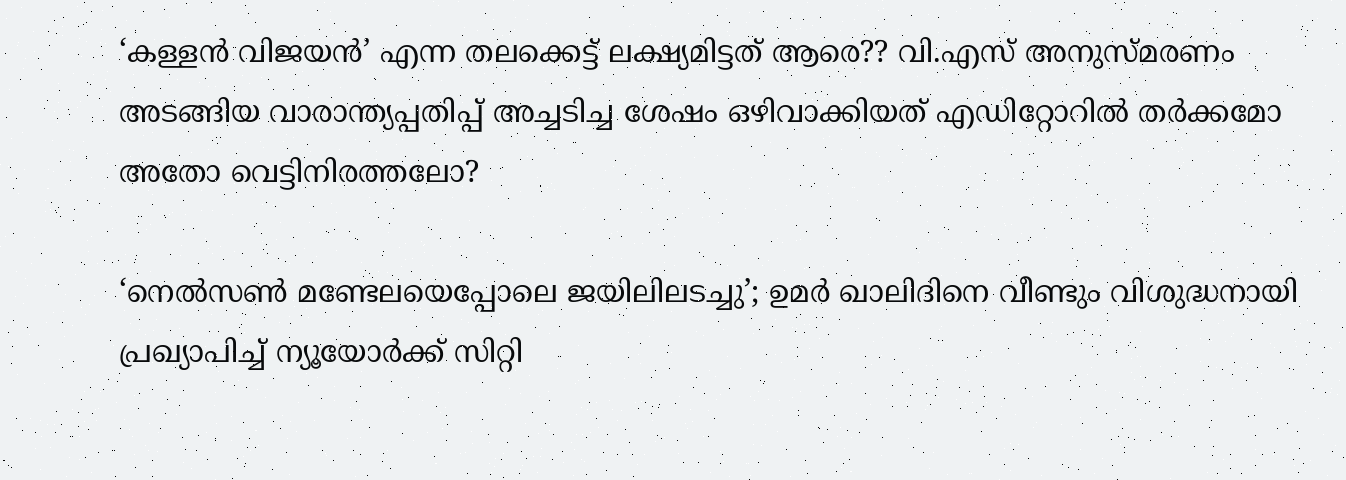‘കള്ളൻ വിജയൻ’ എന്ന തലക്കെട്ട് ലക്ഷ്യമിട്ടത് ആരെ?? വി.എസ് അനുസ്മരണം അടങ്ങിയ വാരാന്ത്യപ്പതിപ്പ് അച്ചടിച്ച ശേഷം ഒഴിവാക്കിയത് എഡിറ്റോറിൽ തർക്കമോ അതോ വെട്ടിനിരത്തലോ?

‘നെൽസൺ മണ്ടേലയെപ്പോലെ ജയിലിലടച്ചു’; ഉമർ ഖാലിദിനെ വീണ്ടും വിശുദ്ധനായി പ്രഖ്യാപിച്ച് ന്യൂയോർക്ക് സിറ്റി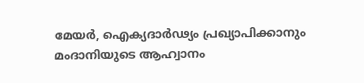മേയർ, ഐക്യദാർഢ്യം പ്രഖ്യാപിക്കാനും മംദാനിയുടെ ആഹ്വാനം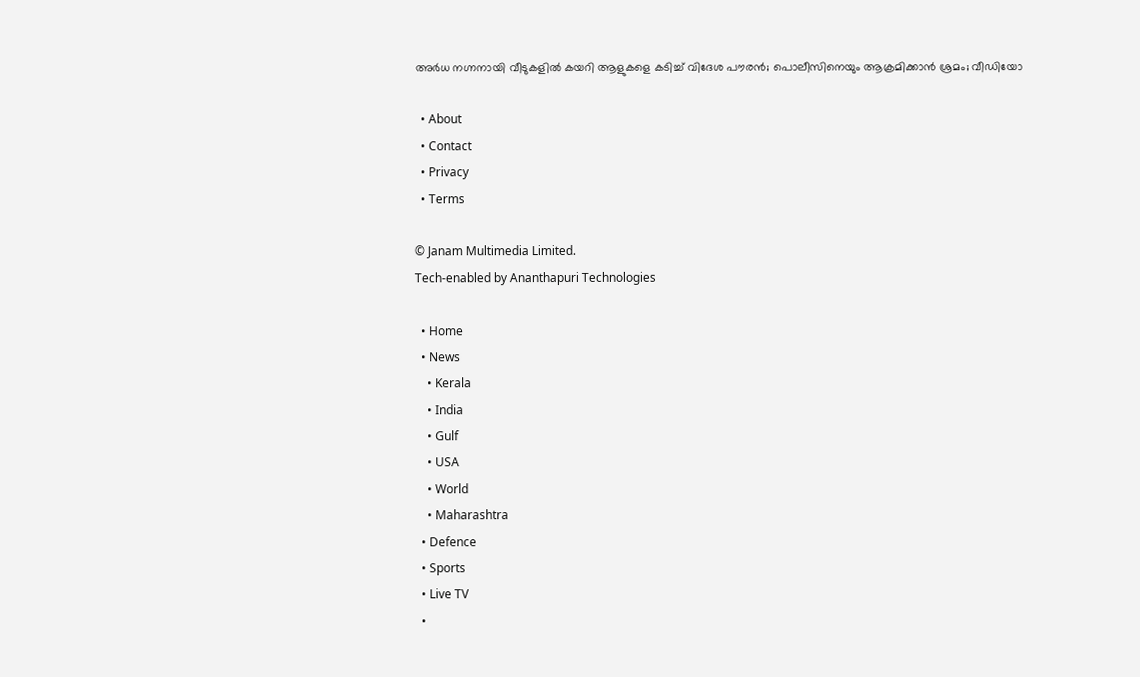അർധ നഗ്നനായി വീടുകളിൽ കയറി ആളുകളെ കടിച്ച് വിദേശ പൗരന്‍; പൊലീസിനെയും ആക്രമിക്കാൻ ശ്രമം; വീഡിയോ

  • About
  • Contact
  • Privacy
  • Terms

© Janam Multimedia Limited.
Tech-enabled by Ananthapuri Technologies

  • Home
  • News
    • Kerala
    • India
    • Gulf
    • USA
    • World
    • Maharashtra
  • Defence
  • Sports
  • Live TV
  •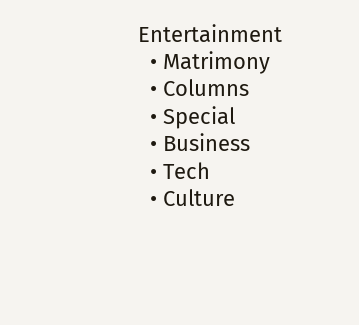Entertainment
  • Matrimony
  • Columns
  • Special
  • Business
  • Tech
  • Culture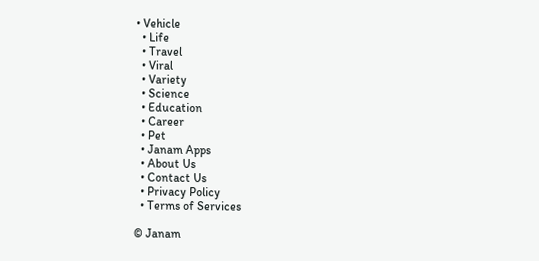• Vehicle
  • Life
  • Travel
  • Viral
  • Variety
  • Science
  • Education
  • Career
  • Pet
  • Janam Apps
  • About Us
  • Contact Us
  • Privacy Policy
  • Terms of Services

© Janam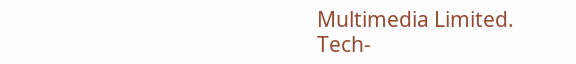Multimedia Limited.
Tech-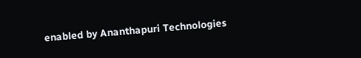enabled by Ananthapuri Technologies